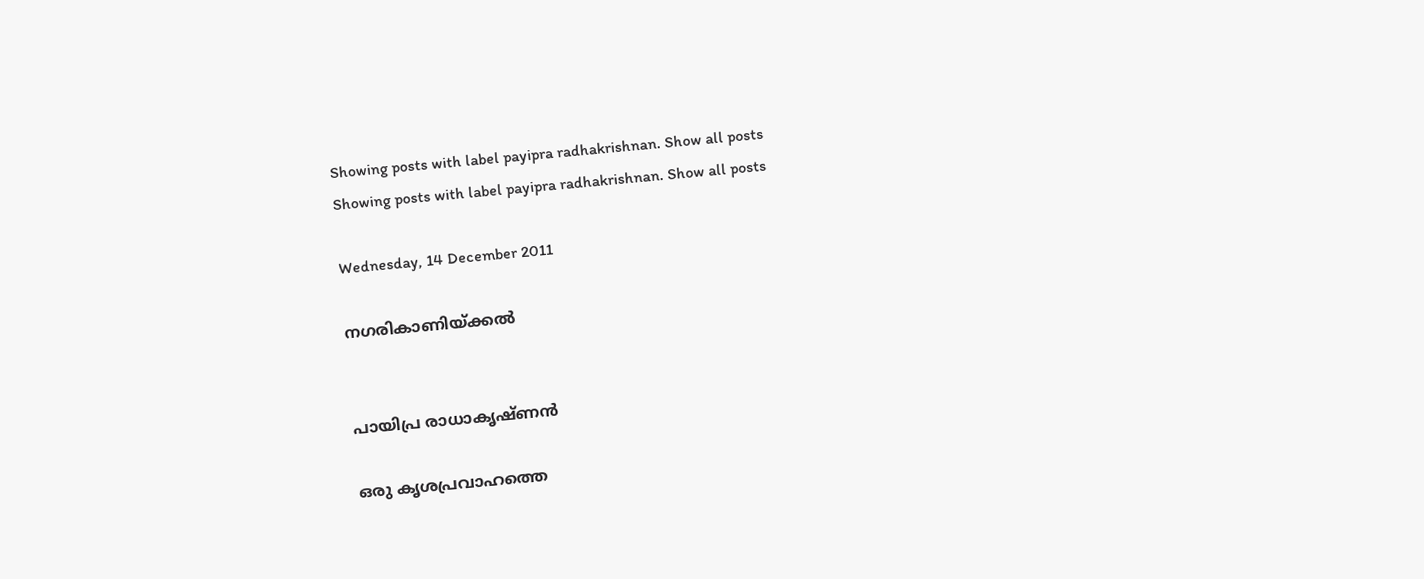Showing posts with label payipra radhakrishnan. Show all posts
Showing posts with label payipra radhakrishnan. Show all posts

Wednesday, 14 December 2011

നഗരികാണിയ്ക്കൽ


പായിപ്ര രാധാകൃഷ്ണൻ

ഒരു കൃശപ്രവാഹത്തെ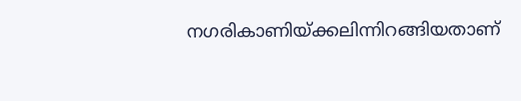നഗരികാണിയ്ക്കലിന്നിറങ്ങിയതാണ്‌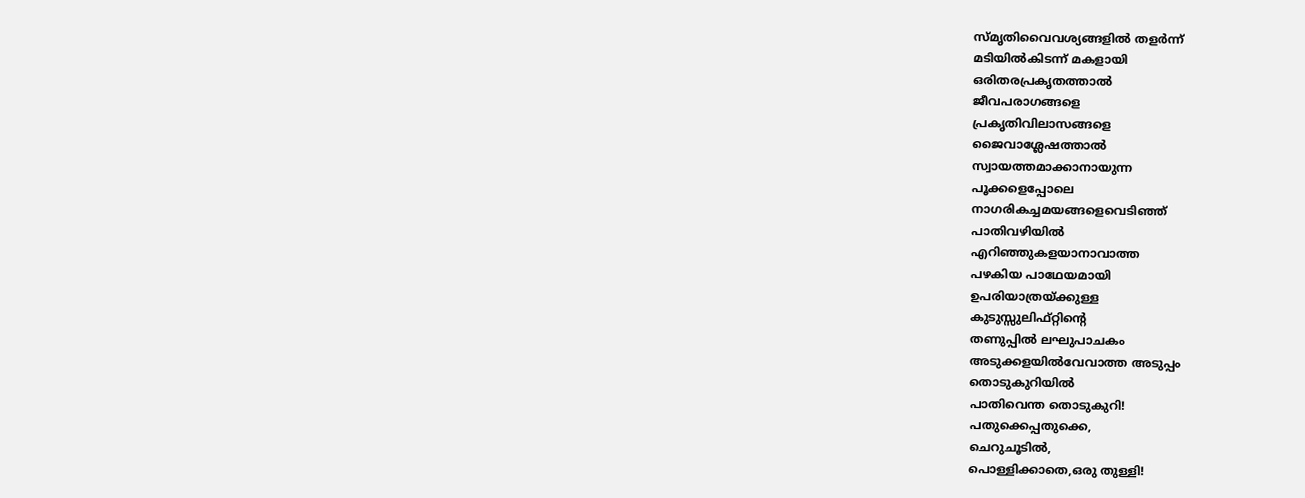സ്മൃതിവൈവശ്യങ്ങളിൽ തളർന്ന്‌
മടിയിൽകിടന്ന്‌ മകളായി
ഒരിതരപ്രകൃതത്താൽ
ജീവപരാഗങ്ങളെ
പ്രകൃതിവിലാസങ്ങളെ
ജൈവാശ്ലേഷത്താൽ
സ്വായത്തമാക്കാനായുന്ന
പൂക്കളെപ്പോലെ
നാഗരികച്ചമയങ്ങളെവെടിഞ്ഞ്‌
പാതിവഴിയിൽ
എറിഞ്ഞുകളയാനാവാത്ത
പഴകിയ പാഥേയമായി
ഉപരിയാത്രയ്ക്കുള്ള
കുടുസ്സുലിഫ്റ്റിന്റെ
തണുപ്പിൽ ലഘുപാചകം
അടുക്കളയിൽവേവാത്ത അടുപ്പം
തൊടുകുറിയിൽ
പാതിവെന്ത തൊടുകുറി!
പതുക്കെപ്പതുക്കെ,
ചെറുചൂടിൽ,
പൊള്ളിക്കാതെ,ഒരു തുള്ളി!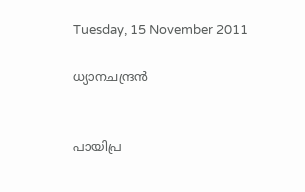Tuesday, 15 November 2011

ധ്യാനചന്ദ്രന്‍


പായിപ്ര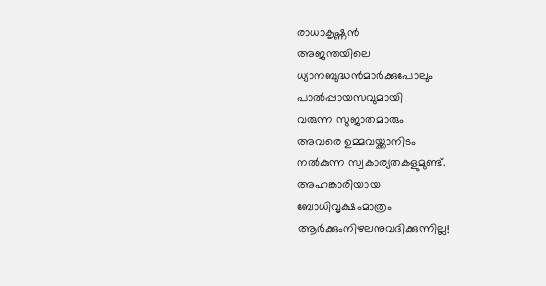രാധാകൃഷ്ണന്‍
അജന്തയിലെ
ധ്യാനബുദ്ധന്‍മാര്‍ക്കുപോലും
പാല്‍പ്പായസവുമായി
വരുന്ന സുജാതമാരും
അവരെ ഉമ്മവയ്ക്കാനിടം
നല്‍കുന്ന സ്വകാര്യതകളുമുണ്ട്‌.
അഹങ്കാരിയായ
ബോധിവൃക്ഷംമാത്രം
ആര്‍ക്കുംനിഴലനുവദിക്കുന്നില്ല!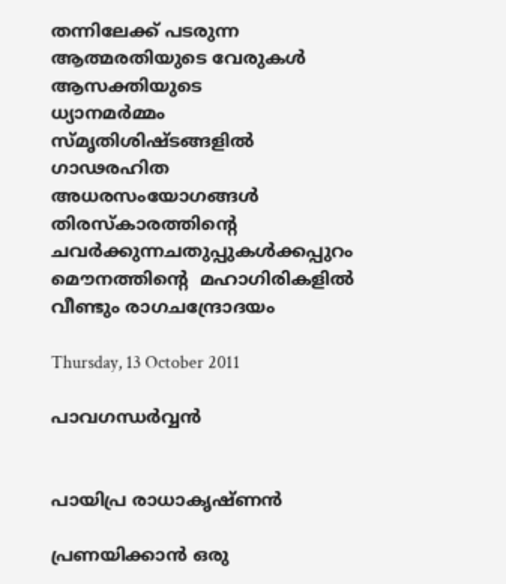തന്നിലേക്ക്‌ പടരുന്ന
ആത്മരതിയുടെ വേരുകള്‍
ആസക്തിയുടെ
ധ്യാനമര്‍മ്മം
സ്മൃതിശിഷ്ടങ്ങളില്‍
ഗാഢരഹിത
അധരസംയോഗങ്ങള്‍
തിരസ്കാരത്തിന്റെ
ചവര്‍ക്കുന്നചതുപ്പുകള്‍ക്കപ്പുറം
മൌനത്തിന്റെ  മഹാഗിരികളില്‍
വീണ്ടും രാഗചന്ദ്രോദയം

Thursday, 13 October 2011

പാവഗന്ധർവ്വൻ


പായിപ്ര രാധാകൃഷ്ണൻ

പ്രണയിക്കാൻ ഒരു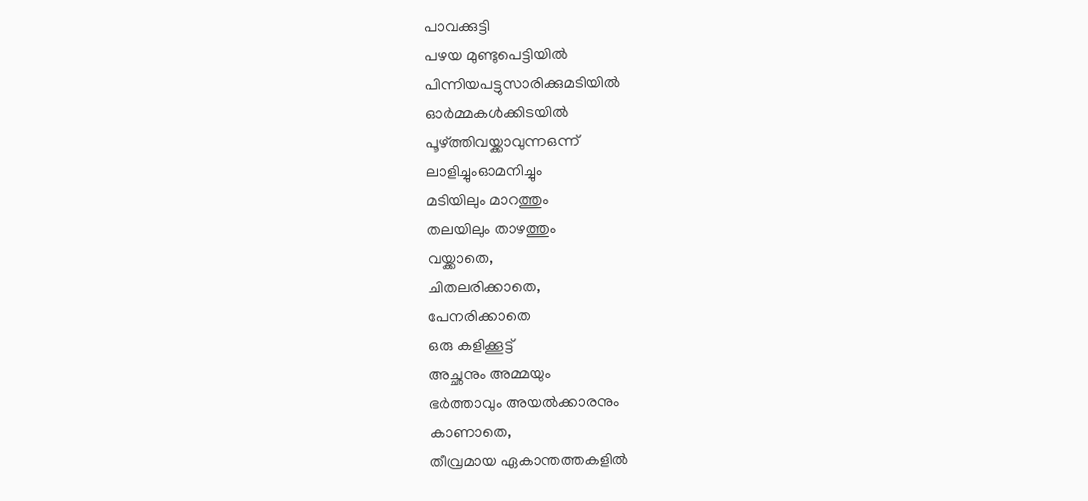പാവക്കുട്ടി
പഴയ മുണ്ടുപെട്ടിയിൽ
പിന്നിയപട്ടുസാരിക്കുമടിയിൽ
ഓർമ്മകൾക്കിടയിൽ
പൂഴ്ത്തിവയ്ക്കാവുന്നഒന്ന്‌
ലാളിച്ചുംഓമനിച്ചും
മടിയിലും മാറത്തും
തലയിലും താഴത്തും
വയ്ക്കാതെ,
ചിതലരിക്കാതെ,
പേനരിക്കാതെ
ഒരു കളിക്കൂട്ട്‌
അച്ഛനും അമ്മയും
ഭർത്താവും അയൽക്കാരനും
കാണാതെ,
തീവ്രമായ ഏകാന്തത്തകളിൽ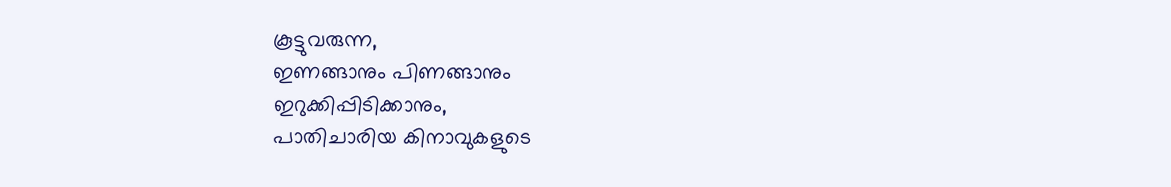കൂട്ടുവരുന്ന,
ഇണങ്ങാനും പിണങ്ങാനും
ഇറുക്കിപ്പിടിക്കാനും,
പാതിചാരിയ കിനാവുകളുടെ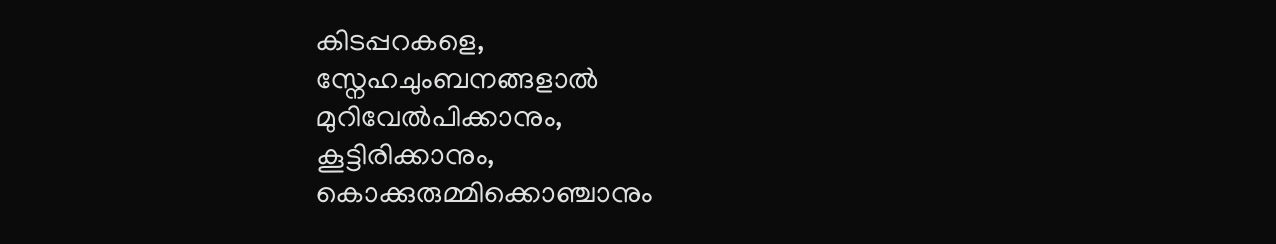കിടപ്പറകളെ,
സ്നേഹചുംബനങ്ങളാൽ
മുറിവേൽപിക്കാനും,
കൂട്ടിരിക്കാനും,
കൊക്കുരുമ്മിക്കൊഞ്ചാനും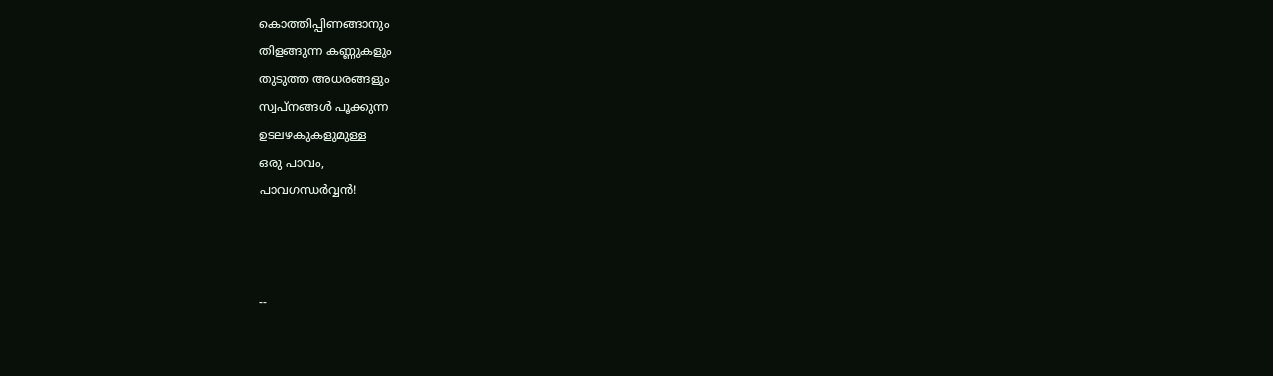കൊത്തിപ്പിണങ്ങാനും
തിളങ്ങുന്ന കണ്ണുകളും
തുടുത്ത അധരങ്ങളും
സ്വപ്നങ്ങൾ പൂക്കുന്ന
ഉടലഴകുകളുമുള്ള
ഒരു പാവം,
പാവഗന്ധർവ്വൻ!



--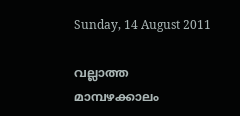Sunday, 14 August 2011

വല്ലാത്ത മാമ്പഴക്കാലം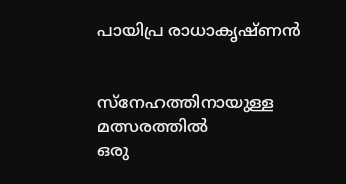പായിപ്ര രാധാകൃഷ്ണൻ


സ്നേഹത്തിനായുള്ള
മത്സരത്തിൽ
ഒരു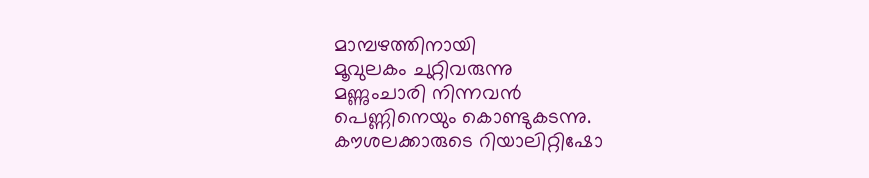മാമ്പഴത്തിനായി
മൂവുലകം ചുറ്റിവരുന്നു
മണ്ണുംചാരി നിന്നവൻ
പെണ്ണിനെയും കൊണ്ടുകടന്നു.
കൗശലക്കാരുടെ റിയാലിറ്റിഷോ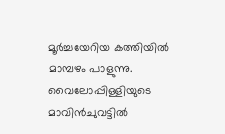മൂർച്ചയേറിയ കത്തിയിൽ
മാമ്പഴം പാളുന്നു.
വൈലോപ്പിള്ളിയുടെ മാവിൻ‍ചുവട്ടിൽ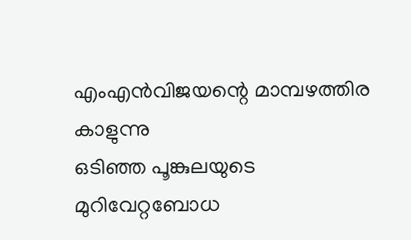എംഎൻ‍വിജയന്റെ മാമ്പഴത്തിര കാളുന്നു
ഒടിഞ്ഞ പൂങ്കുലയുടെ
മുറിവേറ്റബോധ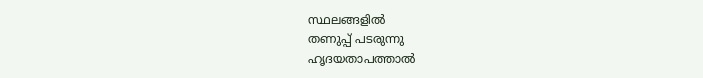സ്ഥലങ്ങളിൽ
തണുപ്പ് പടരുന്നു
ഹൃദയതാപത്താൽ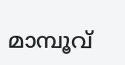മാമ്പൂവ്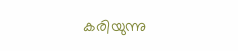കരിയുന്നു